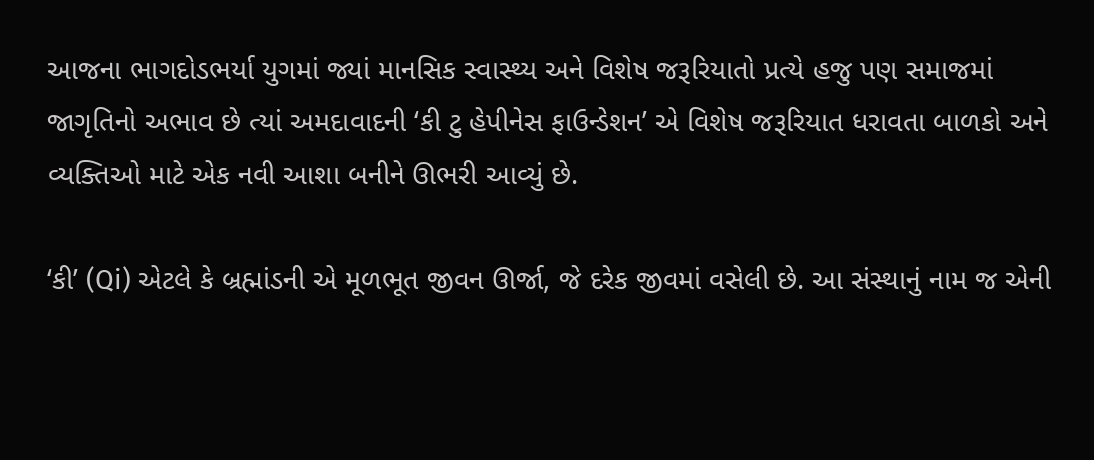આજના ભાગદોડભર્યા યુગમાં જ્યાં માનસિક સ્વાસ્થ્ય અને વિશેષ જરૂરિયાતો પ્રત્યે હજુ પણ સમાજમાં જાગૃતિનો અભાવ છે ત્યાં અમદાવાદની ‘કી ટુ હેપીનેસ ફાઉન્ડેશન’ એ વિશેષ જરૂરિયાત ધરાવતા બાળકો અને વ્યક્તિઓ માટે એક નવી આશા બનીને ઊભરી આવ્યું છે.

‘કી’ (Qi) એટલે કે બ્રહ્માંડની એ મૂળભૂત જીવન ઊર્જા, જે દરેક જીવમાં વસેલી છે. આ સંસ્થાનું નામ જ એની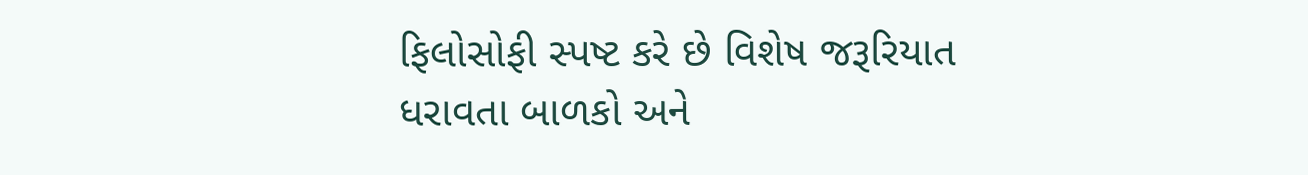ફિલોસોફી સ્પષ્ટ કરે છે વિશેષ જરૂરિયાત ધરાવતા બાળકો અને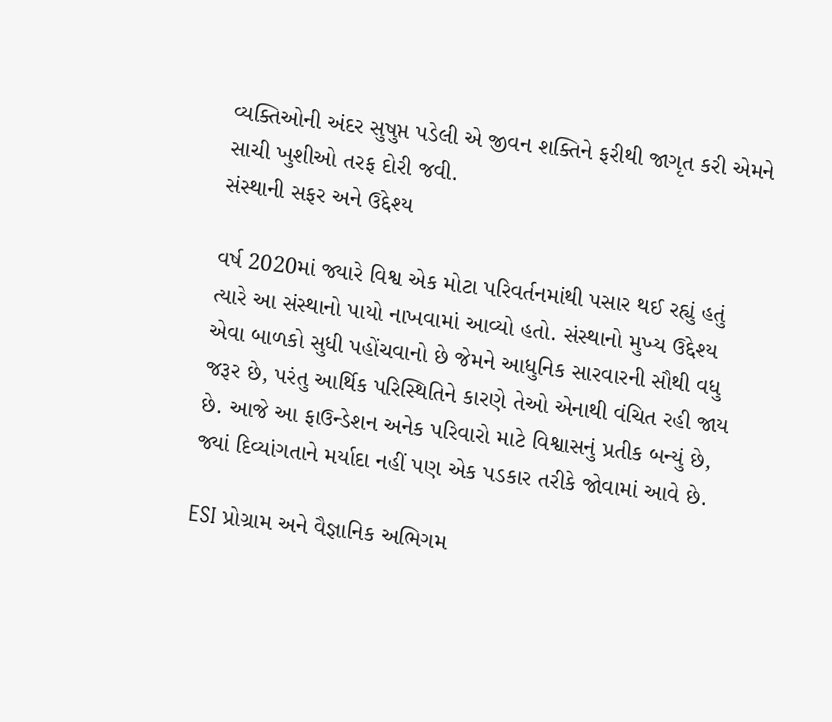વ્યક્તિઓની અંદર સુષુપ્ત પડેલી એ જીવન શક્તિને ફરીથી જાગૃત કરી એમને સાચી ખુશીઓ તરફ દોરી જવી.
સંસ્થાની સફર અને ઉદ્દેશ્ય

વર્ષ 2020માં જ્યારે વિશ્વ એક મોટા પરિવર્તનમાંથી પસાર થઈ રહ્યું હતું ત્યારે આ સંસ્થાનો પાયો નાખવામાં આવ્યો હતો. સંસ્થાનો મુખ્ય ઉદ્દેશ્ય એવા બાળકો સુધી પહોંચવાનો છે જેમને આધુનિક સારવારની સૌથી વધુ જરૂર છે, પરંતુ આર્થિક પરિસ્થિતિને કારણે તેઓ એનાથી વંચિત રહી જાય છે. આજે આ ફાઉન્ડેશન અનેક પરિવારો માટે વિશ્વાસનું પ્રતીક બન્યું છે, જ્યાં દિવ્યાંગતાને મર્યાદા નહીં પણ એક પડકાર તરીકે જોવામાં આવે છે.

ESI પ્રોગ્રામ અને વૈજ્ઞાનિક અભિગમ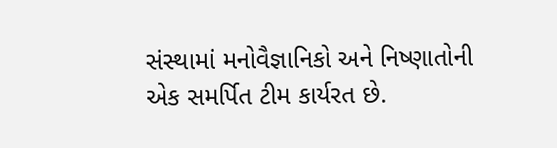સંસ્થામાં મનોવૈજ્ઞાનિકો અને નિષ્ણાતોની એક સમર્પિત ટીમ કાર્યરત છે.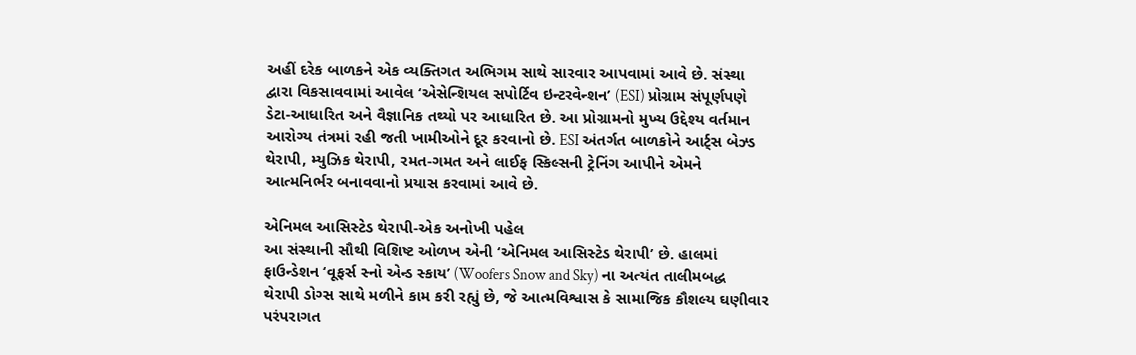અહીં દરેક બાળકને એક વ્યક્તિગત અભિગમ સાથે સારવાર આપવામાં આવે છે. સંસ્થા દ્વારા વિકસાવવામાં આવેલ ‘એસેન્શિયલ સપોર્ટિવ ઇન્ટરવેન્શન’ (ESI) પ્રોગ્રામ સંપૂર્ણપણે ડેટા-આધારિત અને વૈજ્ઞાનિક તથ્યો પર આધારિત છે. આ પ્રોગ્રામનો મુખ્ય ઉદ્દેશ્ય વર્તમાન આરોગ્ય તંત્રમાં રહી જતી ખામીઓને દૂર કરવાનો છે. ESI અંતર્ગત બાળકોને આર્ટ્સ બેઝ્ડ થેરાપી, મ્યુઝિક થેરાપી, રમત-ગમત અને લાઈફ સ્કિલ્સની ટ્રેનિંગ આપીને એમને આત્મનિર્ભર બનાવવાનો પ્રયાસ કરવામાં આવે છે.

એનિમલ આસિસ્ટેડ થેરાપી-એક અનોખી પહેલ
આ સંસ્થાની સૌથી વિશિષ્ટ ઓળખ એની ‘એનિમલ આસિસ્ટેડ થેરાપી’ છે. હાલમાં ફાઉન્ડેશન ‘વૂફર્સ સ્નો એન્ડ સ્કાય’ (Woofers Snow and Sky) ના અત્યંત તાલીમબદ્ધ થેરાપી ડોગ્સ સાથે મળીને કામ કરી રહ્યું છે, જે આત્મવિશ્વાસ કે સામાજિક કૌશલ્ય ઘણીવાર પરંપરાગત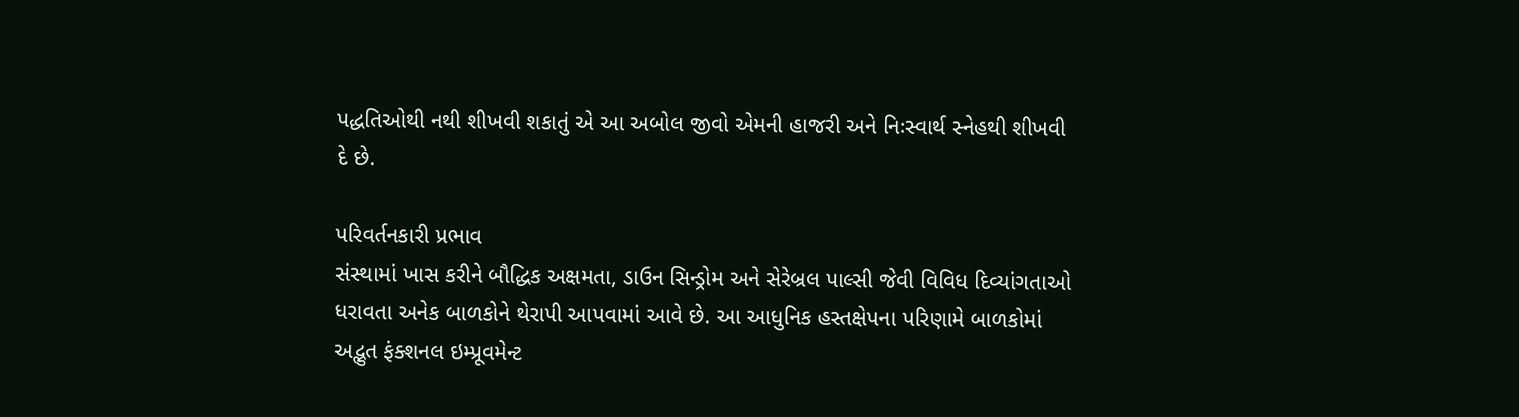પદ્ધતિઓથી નથી શીખવી શકાતું એ આ અબોલ જીવો એમની હાજરી અને નિઃસ્વાર્થ સ્નેહથી શીખવી દે છે.

પરિવર્તનકારી પ્રભાવ
સંસ્થામાં ખાસ કરીને બૌદ્ધિક અક્ષમતા, ડાઉન સિન્ડ્રોમ અને સેરેબ્રલ પાલ્સી જેવી વિવિધ દિવ્યાંગતાઓ ધરાવતા અનેક બાળકોને થેરાપી આપવામાં આવે છે. આ આધુનિક હસ્તક્ષેપના પરિણામે બાળકોમાં અદ્ભુત ફંક્શનલ ઇમ્પ્રૂવમેન્ટ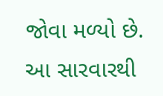જોવા મળ્યો છે. આ સારવારથી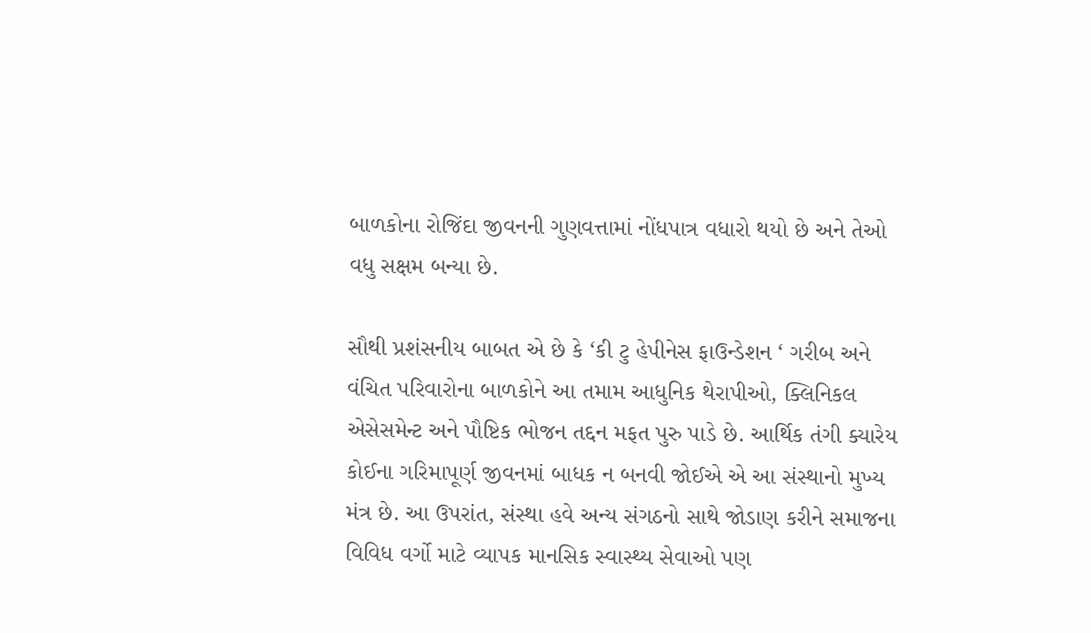બાળકોના રોજિંદા જીવનની ગુણવત્તામાં નોંધપાત્ર વધારો થયો છે અને તેઓ વધુ સક્ષમ બન્યા છે.

સૌથી પ્રશંસનીય બાબત એ છે કે ‘કી ટુ હેપીનેસ ફાઉન્ડેશન ‘ ગરીબ અને વંચિત પરિવારોના બાળકોને આ તમામ આધુનિક થેરાપીઓ, ક્લિનિકલ એસેસમેન્ટ અને પૌષ્ટિક ભોજન તદ્દન મફત પુરુ પાડે છે. આર્થિક તંગી ક્યારેય કોઈના ગરિમાપૂર્ણ જીવનમાં બાધક ન બનવી જોઈએ એ આ સંસ્થાનો મુખ્ય મંત્ર છે. આ ઉપરાંત, સંસ્થા હવે અન્ય સંગઠનો સાથે જોડાણ કરીને સમાજના વિવિધ વર્ગો માટે વ્યાપક માનસિક સ્વાસ્થ્ય સેવાઓ પણ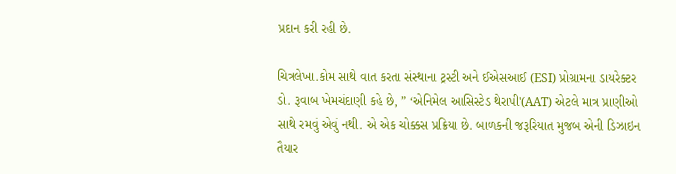પ્રદાન કરી રહી છે.

ચિત્રલેખા.કોમ સાથે વાત કરતા સંસ્થાના ટ્રસ્ટી અને ઈએસઆઈ (ESI) પ્રોગ્રામના ડાયરેક્ટર ડો. રૂવાબ ખેમચંદાણી કહે છે, ” ‘એનિમેલ આસિસ્ટેડ થેરાપી'(AAT) એટલે માત્ર પ્રાણીઓ સાથે રમવું એવું નથી. એ એક ચોક્કસ પ્રક્રિયા છે. બાળકની જરૂરિયાત મુજબ એની ડિઝાઇન તૈયાર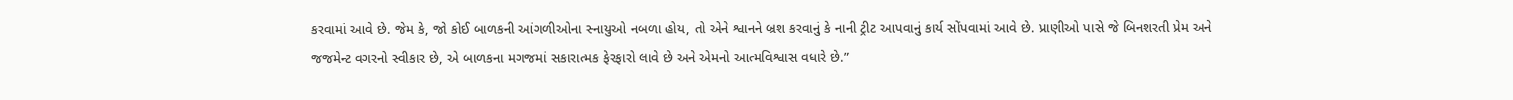કરવામાં આવે છે. જેમ કે, જો કોઈ બાળકની આંગળીઓના સ્નાયુઓ નબળા હોય, તો એને શ્વાનને બ્રશ કરવાનું કે નાની ટ્રીટ આપવાનું કાર્ય સોંપવામાં આવે છે. પ્રાણીઓ પાસે જે બિનશરતી પ્રેમ અને જજમેન્ટ વગરનો સ્વીકાર છે, એ બાળકના મગજમાં સકારાત્મક ફેરફારો લાવે છે અને એમનો આત્મવિશ્વાસ વધારે છે.”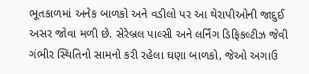ભૂતકાળમાં અનેક બાળકો અને વડીલો પર આ થેરાપીઓની જાદુઈ અસર જોવા મળી છે. સેરેબ્રલ પાલ્સી અને લર્નિંગ ડિફિકલ્ટીઝ જેવી ગંભીર સ્થિતિનો સામનો કરી રહેલા ઘણા બાળકો, જેઓ અગાઉ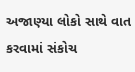અજાણ્યા લોકો સાથે વાત કરવામાં સંકોચ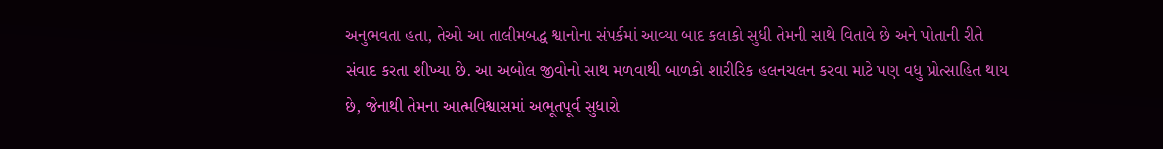અનુભવતા હતા, તેઓ આ તાલીમબદ્ધ શ્વાનોના સંપર્કમાં આવ્યા બાદ કલાકો સુધી તેમની સાથે વિતાવે છે અને પોતાની રીતે સંવાદ કરતા શીખ્યા છે. આ અબોલ જીવોનો સાથ મળવાથી બાળકો શારીરિક હલનચલન કરવા માટે પણ વધુ પ્રોત્સાહિત થાય છે, જેનાથી તેમના આત્મવિશ્વાસમાં અભૂતપૂર્વ સુધારો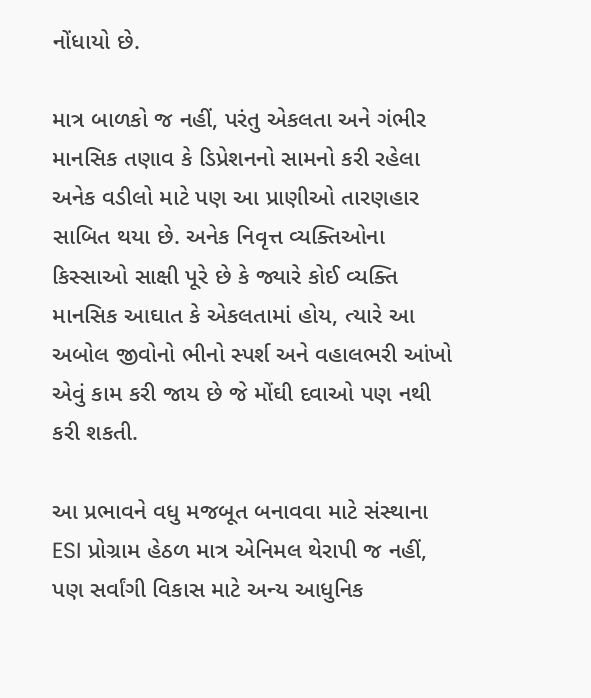નોંધાયો છે.

માત્ર બાળકો જ નહીં, પરંતુ એકલતા અને ગંભીર માનસિક તણાવ કે ડિપ્રેશનનો સામનો કરી રહેલા અનેક વડીલો માટે પણ આ પ્રાણીઓ તારણહાર સાબિત થયા છે. અનેક નિવૃત્ત વ્યક્તિઓના કિસ્સાઓ સાક્ષી પૂરે છે કે જ્યારે કોઈ વ્યક્તિ માનસિક આઘાત કે એકલતામાં હોય, ત્યારે આ અબોલ જીવોનો ભીનો સ્પર્શ અને વહાલભરી આંખો એવું કામ કરી જાય છે જે મોંઘી દવાઓ પણ નથી કરી શકતી.

આ પ્રભાવને વધુ મજબૂત બનાવવા માટે સંસ્થાના ESI પ્રોગ્રામ હેઠળ માત્ર એનિમલ થેરાપી જ નહીં, પણ સર્વાંગી વિકાસ માટે અન્ય આધુનિક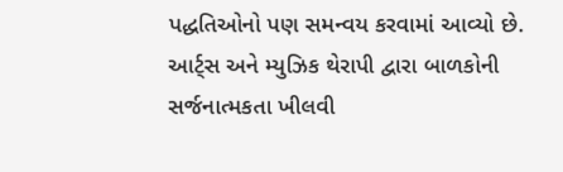પદ્ધતિઓનો પણ સમન્વય કરવામાં આવ્યો છે. આર્ટ્સ અને મ્યુઝિક થેરાપી દ્વારા બાળકોની સર્જનાત્મકતા ખીલવી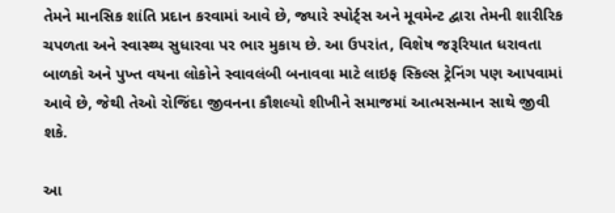તેમને માનસિક શાંતિ પ્રદાન કરવામાં આવે છે, જ્યારે સ્પોર્ટ્સ અને મૂવમેન્ટ દ્વારા તેમની શારીરિક ચપળતા અને સ્વાસ્થ્ય સુધારવા પર ભાર મુકાય છે. આ ઉપરાંત, વિશેષ જરૂરિયાત ધરાવતા બાળકો અને પુખ્ત વયના લોકોને સ્વાવલંબી બનાવવા માટે લાઇફ સ્કિલ્સ ટ્રેનિંગ પણ આપવામાં આવે છે, જેથી તેઓ રોજિંદા જીવનના કૌશલ્યો શીખીને સમાજમાં આત્મસન્માન સાથે જીવી શકે.

આ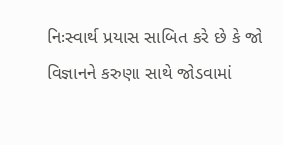નિઃસ્વાર્થ પ્રયાસ સાબિત કરે છે કે જો વિજ્ઞાનને કરુણા સાથે જોડવામાં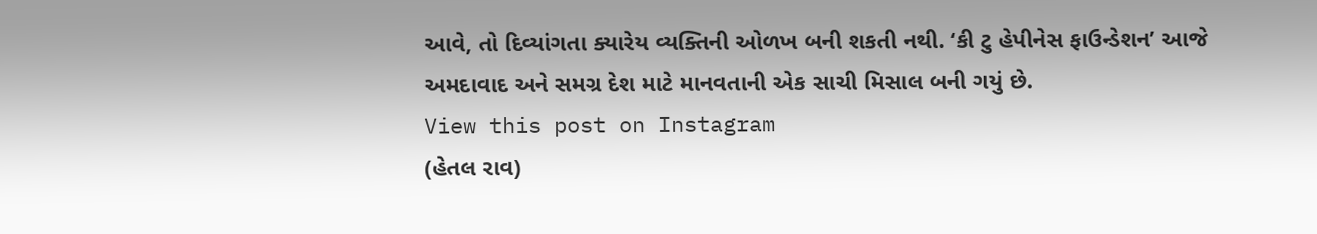આવે, તો દિવ્યાંગતા ક્યારેય વ્યક્તિની ઓળખ બની શકતી નથી. ‘કી ટુ હેપીનેસ ફાઉન્ડેશન’ આજે અમદાવાદ અને સમગ્ર દેશ માટે માનવતાની એક સાચી મિસાલ બની ગયું છે.
View this post on Instagram
(હેતલ રાવ)